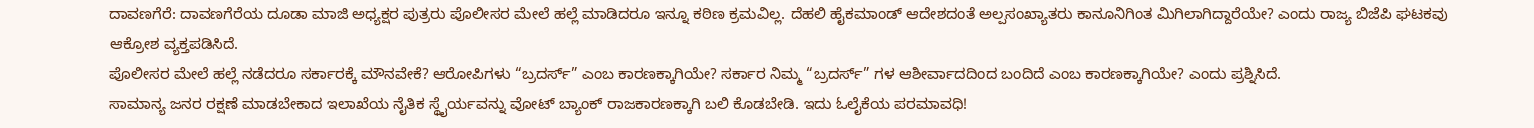ದಾವಣಗೆರೆ: ದಾವಣಗೆರೆಯ ದೂಡಾ ಮಾಜಿ ಅಧ್ಯಕ್ಷರ ಪುತ್ರರು ಪೊಲೀಸರ ಮೇಲೆ ಹಲ್ಲೆ ಮಾಡಿದರೂ ಇನ್ನೂ ಕಠಿಣ ಕ್ರಮವಿಲ್ಲ. ದೆಹಲಿ ಹೈಕಮಾಂಡ್ ಆದೇಶದಂತೆ ಅಲ್ಪಸಂಖ್ಯಾತರು ಕಾನೂನಿಗಿಂತ ಮಿಗಿಲಾಗಿದ್ದಾರೆಯೇ? ಎಂದು ರಾಜ್ಯ ಬಿಜೆಪಿ ಘಟಕವು ಆಕ್ರೋಶ ವ್ಯಕ್ತಪಡಿಸಿದೆ.
ಪೊಲೀಸರ ಮೇಲೆ ಹಲ್ಲೆ ನಡೆದರೂ ಸರ್ಕಾರಕ್ಕೆ ಮೌನವೇಕೆ? ಆರೋಪಿಗಳು “ಬ್ರದರ್ಸ್” ಎಂಬ ಕಾರಣಕ್ಕಾಗಿಯೇ? ಸರ್ಕಾರ ನಿಮ್ಮ “ಬ್ರದರ್ಸ್” ಗಳ ಆಶೀರ್ವಾದದಿಂದ ಬಂದಿದೆ ಎಂಬ ಕಾರಣಕ್ಕಾಗಿಯೇ? ಎಂದು ಪ್ರಶ್ನಿಸಿದೆ.
ಸಾಮಾನ್ಯ ಜನರ ರಕ್ಷಣೆ ಮಾಡಬೇಕಾದ ಇಲಾಖೆಯ ನೈತಿಕ ಸ್ಥೈರ್ಯವನ್ನು ವೋಟ್ ಬ್ಯಾಂಕ್ ರಾಜಕಾರಣಕ್ಕಾಗಿ ಬಲಿ ಕೊಡಬೇಡಿ. ಇದು ಓಲೈಕೆಯ ಪರಮಾವಧಿ!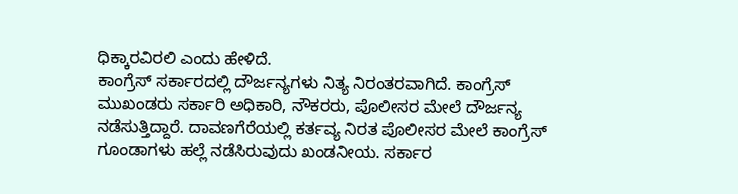ಧಿಕ್ಕಾರವಿರಲಿ ಎಂದು ಹೇಳಿದೆ.
ಕಾಂಗ್ರೆಸ್ ಸರ್ಕಾರದಲ್ಲಿ ದೌರ್ಜನ್ಯಗಳು ನಿತ್ಯ ನಿರಂತರವಾಗಿದೆ. ಕಾಂಗ್ರೆಸ್ ಮುಖಂಡರು ಸರ್ಕಾರಿ ಅಧಿಕಾರಿ, ನೌಕರರು, ಪೊಲೀಸರ ಮೇಲೆ ದೌರ್ಜನ್ಯ ನಡೆಸುತ್ತಿದ್ದಾರೆ. ದಾವಣಗೆರೆಯಲ್ಲಿ ಕರ್ತವ್ಯ ನಿರತ ಪೊಲೀಸರ ಮೇಲೆ ಕಾಂಗ್ರೆಸ್ ಗೂಂಡಾಗಳು ಹಲ್ಲೆ ನಡೆಸಿರುವುದು ಖಂಡನೀಯ. ಸರ್ಕಾರ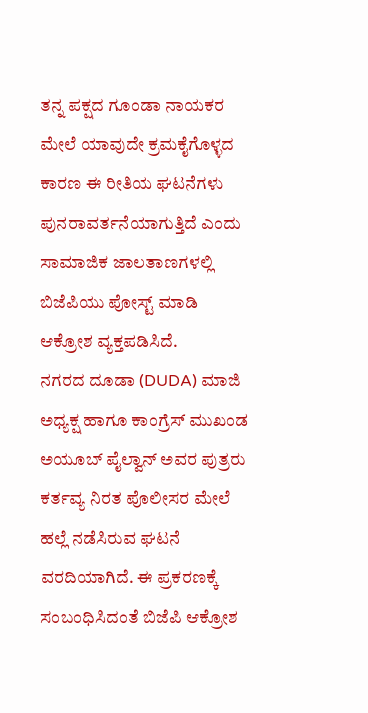ತನ್ನ ಪಕ್ಷದ ಗೂಂಡಾ ನಾಯಕರ ಮೇಲೆ ಯಾವುದೇ ಕ್ರಮಕೈಗೊಳ್ಳದ ಕಾರಣ ಈ ರೀತಿಯ ಘಟನೆಗಳು ಪುನರಾವರ್ತನೆಯಾಗುತ್ತಿದೆ ಎಂದು ಸಾಮಾಜಿಕ ಜಾಲತಾಣಗಳಲ್ಲಿ ಬಿಜೆಪಿಯು ಪೋಸ್ಟ್ ಮಾಡಿ ಆಕ್ರೋಶ ವ್ಯಕ್ತಪಡಿಸಿದೆ.
ನಗರದ ದೂಡಾ (DUDA) ಮಾಜಿ ಅಧ್ಯಕ್ಷ ಹಾಗೂ ಕಾಂಗ್ರೆಸ್ ಮುಖಂಡ ಅಯೂಬ್ ಪೈಲ್ವಾನ್ ಅವರ ಪುತ್ರರು ಕರ್ತವ್ಯ ನಿರತ ಪೊಲೀಸರ ಮೇಲೆ ಹಲ್ಲೆ ನಡೆಸಿರುವ ಘಟನೆ ವರದಿಯಾಗಿದೆ. ಈ ಪ್ರಕರಣಕ್ಕೆ ಸಂಬಂಧಿಸಿದಂತೆ ಬಿಜೆಪಿ ಆಕ್ರೋಶ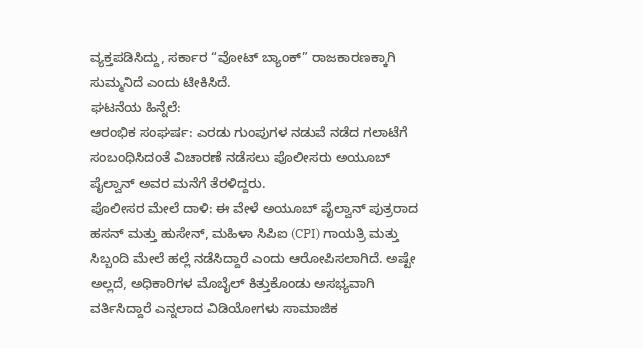ವ್ಯಕ್ತಪಡಿಸಿದ್ದು, ಸರ್ಕಾರ “ವೋಟ್ ಬ್ಯಾಂಕ್” ರಾಜಕಾರಣಕ್ಕಾಗಿ ಸುಮ್ಮನಿದೆ ಎಂದು ಟೀಕಿಸಿದೆ.
ಘಟನೆಯ ಹಿನ್ನೆಲೆ:
ಆರಂಭಿಕ ಸಂಘರ್ಷ: ಎರಡು ಗುಂಪುಗಳ ನಡುವೆ ನಡೆದ ಗಲಾಟೆಗೆ ಸಂಬಂಧಿಸಿದಂತೆ ವಿಚಾರಣೆ ನಡೆಸಲು ಪೊಲೀಸರು ಅಯೂಬ್ ಪೈಲ್ವಾನ್ ಅವರ ಮನೆಗೆ ತೆರಳಿದ್ದರು.
ಪೊಲೀಸರ ಮೇಲೆ ದಾಳಿ: ಈ ವೇಳೆ ಅಯೂಬ್ ಪೈಲ್ವಾನ್ ಪುತ್ರರಾದ ಹಸನ್ ಮತ್ತು ಹುಸೇನ್, ಮಹಿಳಾ ಸಿಪಿಐ (CPI) ಗಾಯತ್ರಿ ಮತ್ತು ಸಿಬ್ಬಂದಿ ಮೇಲೆ ಹಲ್ಲೆ ನಡೆಸಿದ್ದಾರೆ ಎಂದು ಆರೋಪಿಸಲಾಗಿದೆ. ಅಷ್ಟೇ ಅಲ್ಲದೆ, ಅಧಿಕಾರಿಗಳ ಮೊಬೈಲ್ ಕಿತ್ತುಕೊಂಡು ಅಸಭ್ಯವಾಗಿ ವರ್ತಿಸಿದ್ದಾರೆ ಎನ್ನಲಾದ ವಿಡಿಯೋಗಳು ಸಾಮಾಜಿಕ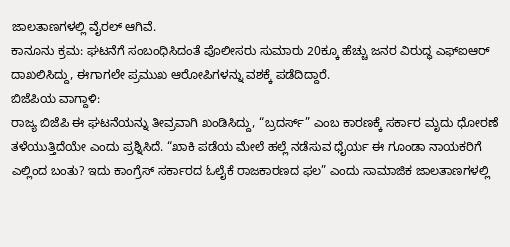ಜಾಲತಾಣಗಳಲ್ಲಿ ವೈರಲ್ ಆಗಿವೆ.
ಕಾನೂನು ಕ್ರಮ: ಘಟನೆಗೆ ಸಂಬಂಧಿಸಿದಂತೆ ಪೊಲೀಸರು ಸುಮಾರು 20ಕ್ಕೂ ಹೆಚ್ಚು ಜನರ ವಿರುದ್ಧ ಎಫ್ಐಆರ್ ದಾಖಲಿಸಿದ್ದು, ಈಗಾಗಲೇ ಪ್ರಮುಖ ಆರೋಪಿಗಳನ್ನು ವಶಕ್ಕೆ ಪಡೆದಿದ್ದಾರೆ.
ಬಿಜೆಪಿಯ ವಾಗ್ದಾಳಿ:
ರಾಜ್ಯ ಬಿಜೆಪಿ ಈ ಘಟನೆಯನ್ನು ತೀವ್ರವಾಗಿ ಖಂಡಿಸಿದ್ದು, “ಬ್ರದರ್ಸ್” ಎಂಬ ಕಾರಣಕ್ಕೆ ಸರ್ಕಾರ ಮೃದು ಧೋರಣೆ ತಳೆಯುತ್ತಿದೆಯೇ ಎಂದು ಪ್ರಶ್ನಿಸಿದೆ. “ಖಾಕಿ ಪಡೆಯ ಮೇಲೆ ಹಲ್ಲೆ ನಡೆಸುವ ಧೈರ್ಯ ಈ ಗೂಂಡಾ ನಾಯಕರಿಗೆ ಎಲ್ಲಿಂದ ಬಂತು? ಇದು ಕಾಂಗ್ರೆಸ್ ಸರ್ಕಾರದ ಓಲೈಕೆ ರಾಜಕಾರಣದ ಫಲ” ಎಂದು ಸಾಮಾಜಿಕ ಜಾಲತಾಣಗಳಲ್ಲಿ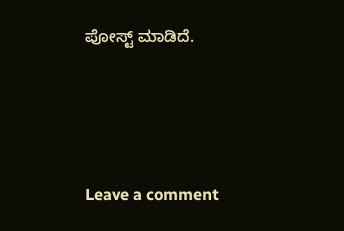ಪೋಸ್ಟ್ ಮಾಡಿದೆ.






Leave a comment